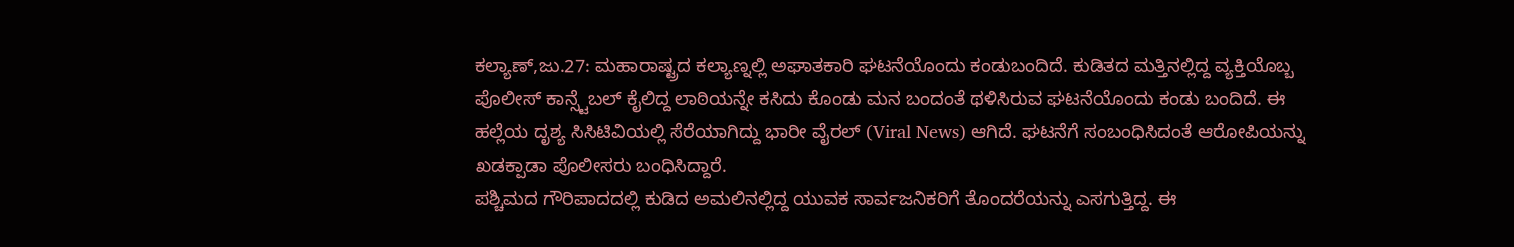ಕಲ್ಯಾಣ್,ಜು.27: ಮಹಾರಾಷ್ಟ್ರದ ಕಲ್ಯಾಣ್ನಲ್ಲಿ ಅಘಾತಕಾರಿ ಘಟನೆಯೊಂದು ಕಂಡುಬಂದಿದೆ. ಕುಡಿತದ ಮತ್ತಿನಲ್ಲಿದ್ದ ವ್ಯಕ್ತಿಯೊಬ್ಬ ಪೊಲೀಸ್ ಕಾನ್ಸ್ಟೆಬಲ್ ಕೈಲಿದ್ದ ಲಾಠಿಯನ್ನೇ ಕಸಿದು ಕೊಂಡು ಮನ ಬಂದಂತೆ ಥಳಿಸಿರುವ ಘಟನೆಯೊಂದು ಕಂಡು ಬಂದಿದೆ. ಈ ಹಲ್ಲೆಯ ದೃಶ್ಯ ಸಿಸಿಟಿವಿಯಲ್ಲಿ ಸೆರೆಯಾಗಿದ್ದು ಭಾರೀ ವೈರಲ್ (Viral News) ಆಗಿದೆ. ಘಟನೆಗೆ ಸಂಬಂಧಿಸಿದಂತೆ ಆರೋಪಿಯನ್ನು ಖಡಕ್ಪಾಡಾ ಪೊಲೀಸರು ಬಂಧಿಸಿದ್ದಾರೆ.
ಪಶ್ಚಿಮದ ಗೌರಿಪಾದದಲ್ಲಿ ಕುಡಿದ ಅಮಲಿನಲ್ಲಿದ್ದ ಯುವಕ ಸಾರ್ವಜನಿಕರಿಗೆ ತೊಂದರೆಯನ್ನು ಎಸಗುತ್ತಿದ್ದ. ಈ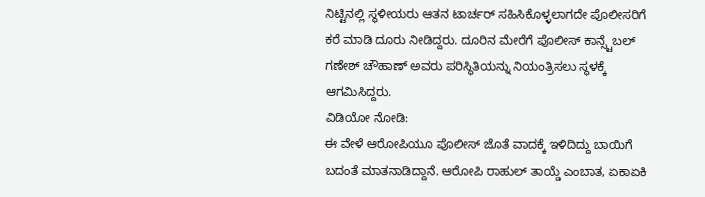ನಿಟ್ಟಿನಲ್ಲಿ ಸ್ಥಳೀಯರು ಆತನ ಟಾರ್ಚರ್ ಸಹಿಸಿಕೊಳ್ಳಲಾಗದೇ ಪೊಲೀಸರಿಗೆ ಕರೆ ಮಾಡಿ ದೂರು ನೀಡಿದ್ದರು. ದೂರಿನ ಮೇರೆಗೆ ಪೊಲೀಸ್ ಕಾನ್ಸ್ಟೆಬಲ್ ಗಣೇಶ್ ಚೌಹಾಣ್ ಅವರು ಪರಿಸ್ಥಿತಿಯನ್ನು ನಿಯಂತ್ರಿಸಲು ಸ್ಥಳಕ್ಕೆ ಆಗಮಿಸಿದ್ದರು.
ವಿಡಿಯೋ ನೋಡಿ:
ಈ ವೇಳೆ ಆರೋಪಿಯೂ ಪೊಲೀಸ್ ಜೊತೆ ವಾದಕ್ಕೆ ಇಳಿದಿದ್ದು ಬಾಯಿಗೆ ಬದಂತೆ ಮಾತನಾಡಿದ್ದಾನೆ. ಆರೋಪಿ ರಾಹುಲ್ ತಾಯ್ಡೆ ಎಂಬಾತ, ಏಕಾಏಕಿ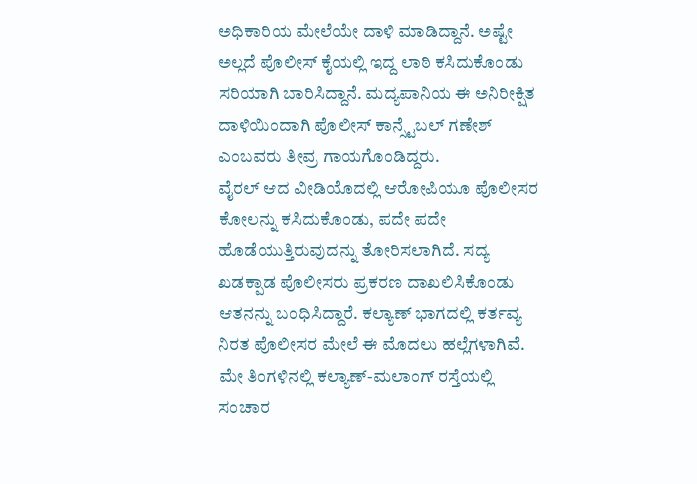ಅಧಿಕಾರಿಯ ಮೇಲೆಯೇ ದಾಳಿ ಮಾಡಿದ್ದಾನೆ. ಅಷ್ಟೇ ಅಲ್ಲದೆ ಪೊಲೀಸ್ ಕೈಯಲ್ಲಿ ಇದ್ದ ಲಾಠಿ ಕಸಿದುಕೊಂಡು ಸರಿಯಾಗಿ ಬಾರಿಸಿದ್ದಾನೆ. ಮದ್ಯಪಾನಿಯ ಈ ಅನಿರೀಕ್ಷಿತ ದಾಳಿಯಿಂದಾಗಿ ಪೊಲೀಸ್ ಕಾನ್ಸ್ಟೆಬಲ್ ಗಣೇಶ್ ಎಂಬವರು ತೀವ್ರ ಗಾಯಗೊಂಡಿದ್ದರು.
ವೈರಲ್ ಆದ ವೀಡಿಯೊದಲ್ಲಿ ಆರೋಪಿಯೂ ಪೊಲೀಸರ ಕೋಲನ್ನು ಕಸಿದುಕೊಂಡು, ಪದೇ ಪದೇ ಹೊಡೆಯುತ್ತಿರುವುದನ್ನು ತೋರಿಸಲಾಗಿದೆ. ಸದ್ಯ ಖಡಕ್ಪಾಡ ಪೊಲೀಸರು ಪ್ರಕರಣ ದಾಖಲಿಸಿಕೊಂಡು ಆತನನ್ನು ಬಂಧಿಸಿದ್ದಾರೆ. ಕಲ್ಯಾಣ್ ಭಾಗದಲ್ಲಿ ಕರ್ತವ್ಯ ನಿರತ ಪೊಲೀಸರ ಮೇಲೆ ಈ ಮೊದಲು ಹಲ್ಲೆಗಳಾಗಿವೆ.
ಮೇ ತಿಂಗಳಿನಲ್ಲಿ ಕಲ್ಯಾಣ್-ಮಲಾಂಗ್ ರಸ್ತೆಯಲ್ಲಿ ಸಂಚಾರ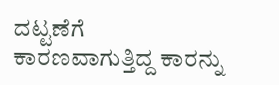ದಟ್ಟಣೆಗೆ ಕಾರಣವಾಗುತ್ತಿದ್ದ ಕಾರನ್ನು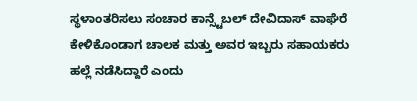ಸ್ಥಳಾಂತರಿಸಲು ಸಂಚಾರ ಕಾನ್ಸ್ಟೆಬಲ್ ದೇವಿದಾಸ್ ವಾಘೆರೆ ಕೇಳಿಕೊಂಡಾಗ ಚಾಲಕ ಮತ್ತು ಅವರ ಇಬ್ಬರು ಸಹಾಯಕರು ಹಲ್ಲೆ ನಡೆಸಿದ್ದಾರೆ ಎಂದು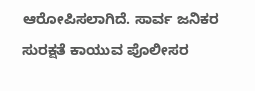ಆರೋಪಿಸಲಾಗಿದೆ. ಸಾರ್ವ ಜನಿಕರ ಸುರಕ್ಷತೆ ಕಾಯುವ ಪೊಲೀಸರ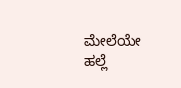ಮೇಲೆಯೇ ಹಲ್ಲೆ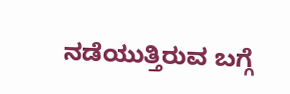ನಡೆಯುತ್ತಿರುವ ಬಗ್ಗೆ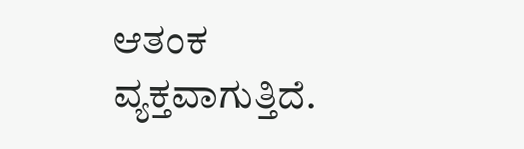ಆತಂಕ ವ್ಯಕ್ತವಾಗುತ್ತಿದೆ.